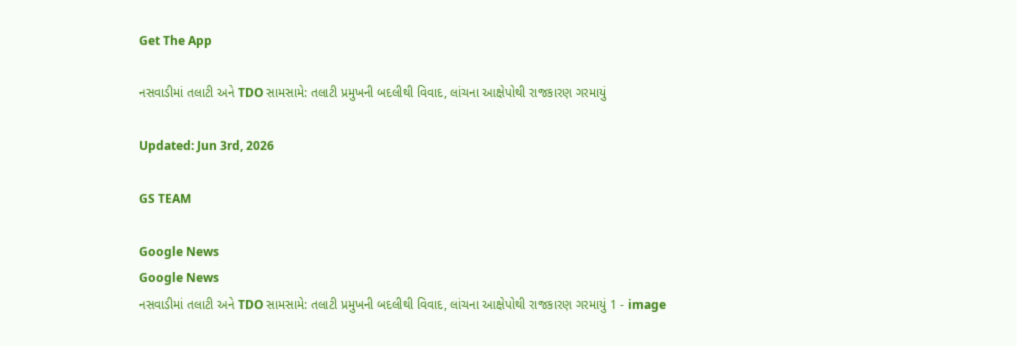Get The App

નસવાડીમાં તલાટી અને TDO સામસામે: તલાટી પ્રમુખની બદલીથી વિવાદ, લાંચના આક્ષેપોથી રાજકારણ ગરમાયું

Updated: Jun 3rd, 2026

GS TEAM

Google News
Google News
નસવાડીમાં તલાટી અને TDO સામસામે: તલાટી પ્રમુખની બદલીથી વિવાદ, લાંચના આક્ષેપોથી રાજકારણ ગરમાયું 1 - image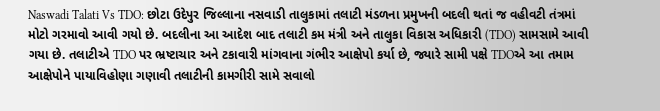Naswadi Talati Vs TDO: છોટા ઉદેપુર જિલ્લાના નસવાડી તાલુકામાં તલાટી મંડળના પ્રમુખની બદલી થતાં જ વહીવટી તંત્રમાં મોટો ગરમાવો આવી ગયો છે. બદલીના આ આદેશ બાદ તલાટી કમ મંત્રી અને તાલુકા વિકાસ અધિકારી (TDO) સામસામે આવી ગયા છે. તલાટીએ TDO પર ભ્રષ્ટાચાર અને ટકાવારી માંગવાના ગંભીર આક્ષેપો કર્યા છે, જ્યારે સામી પક્ષે TDOએ આ તમામ આક્ષેપોને પાયાવિહોણા ગણાવી તલાટીની કામગીરી સામે સવાલો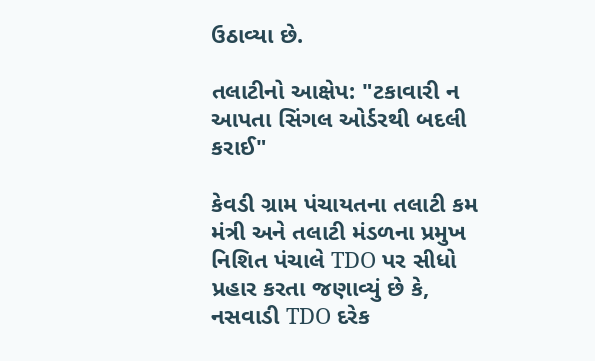ઉઠાવ્યા છે.

તલાટીનો આક્ષેપ: "ટકાવારી ન આપતા સિંગલ ઓર્ડરથી બદલી કરાઈ"

કેવડી ગ્રામ પંચાયતના તલાટી કમ મંત્રી અને તલાટી મંડળના પ્રમુખ નિશિત પંચાલે TDO પર સીધો પ્રહાર કરતા જણાવ્યું છે કે, નસવાડી TDO દરેક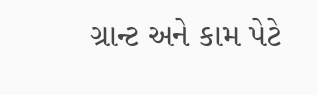ગ્રાન્ટ અને કામ પેટે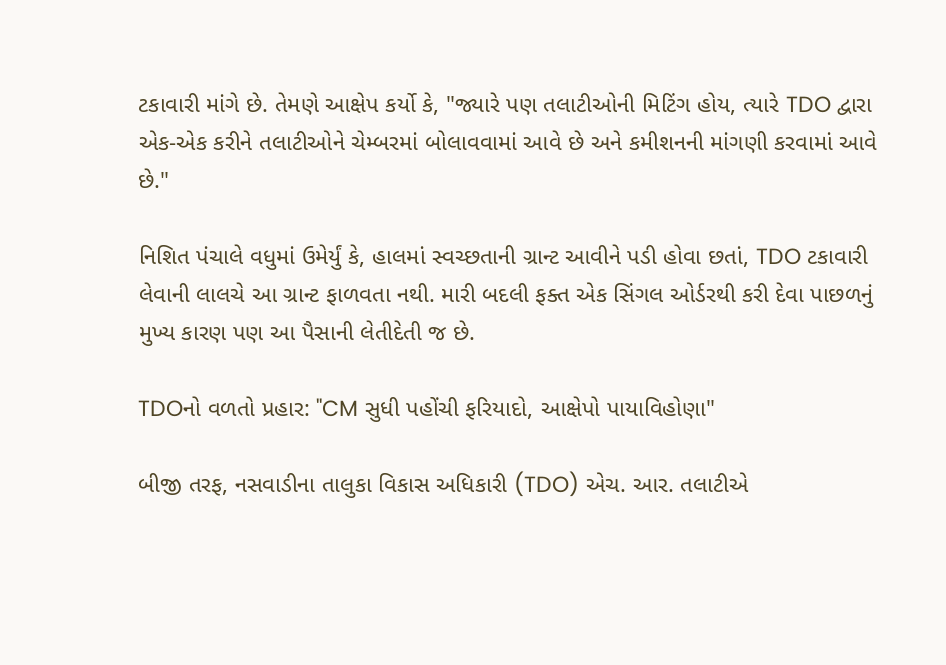ટકાવારી માંગે છે. તેમણે આક્ષેપ કર્યો કે, "જ્યારે પણ તલાટીઓની મિટિંગ હોય, ત્યારે TDO દ્વારા એક-એક કરીને તલાટીઓને ચેમ્બરમાં બોલાવવામાં આવે છે અને કમીશનની માંગણી કરવામાં આવે છે."

નિશિત પંચાલે વધુમાં ઉમેર્યું કે, હાલમાં સ્વચ્છતાની ગ્રાન્ટ આવીને પડી હોવા છતાં, TDO ટકાવારી લેવાની લાલચે આ ગ્રાન્ટ ફાળવતા નથી. મારી બદલી ફક્ત એક સિંગલ ઓર્ડરથી કરી દેવા પાછળનું મુખ્ય કારણ પણ આ પૈસાની લેતીદેતી જ છે.

TDOનો વળતો પ્રહાર: "CM સુધી પહોંચી ફરિયાદો, આક્ષેપો પાયાવિહોણા"

બીજી તરફ, નસવાડીના તાલુકા વિકાસ અધિકારી (TDO) એચ. આર. તલાટીએ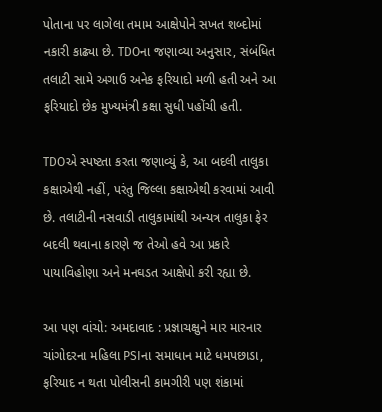પોતાના પર લાગેલા તમામ આક્ષેપોને સખત શબ્દોમાં નકારી કાઢ્યા છે. TDOના જણાવ્યા અનુસાર, સંબંધિત તલાટી સામે અગાઉ અનેક ફરિયાદો મળી હતી અને આ ફરિયાદો છેક મુખ્યમંત્રી કક્ષા સુધી પહોંચી હતી.

TDOએ સ્પષ્ટતા કરતા જણાવ્યું કે, આ બદલી તાલુકા કક્ષાએથી નહીં, પરંતુ જિલ્લા કક્ષાએથી કરવામાં આવી છે. તલાટીની નસવાડી તાલુકામાંથી અન્યત્ર તાલુકા ફેર બદલી થવાના કારણે જ તેઓ હવે આ પ્રકારે પાયાવિહોણા અને મનઘડત આક્ષેપો કરી રહ્યા છે.

આ પણ વાંચો: અમદાવાદ : પ્રજ્ઞાચક્ષુને માર મારનાર ચાંગોદરના મહિલા PSIના સમાધાન માટે ધમપછાડા, ફરિયાદ ન થતા પોલીસની કામગીરી પણ શંકામાં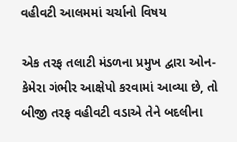વહીવટી આલમમાં ચર્ચાનો વિષય

એક તરફ તલાટી મંડળના પ્રમુખ દ્વારા ઓન-કેમેરા ગંભીર આક્ષેપો કરવામાં આવ્યા છે, તો બીજી તરફ વહીવટી વડાએ તેને બદલીના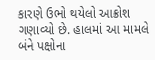કારણે ઉભો થયેલો આક્રોશ ગણાવ્યો છે. હાલમાં આ મામલે બંને પક્ષોના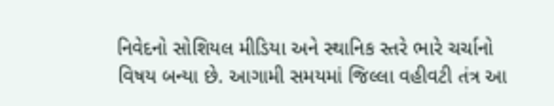નિવેદનો સોશિયલ મીડિયા અને સ્થાનિક સ્તરે ભારે ચર્ચાનો વિષય બન્યા છે. આગામી સમયમાં જિલ્લા વહીવટી તંત્ર આ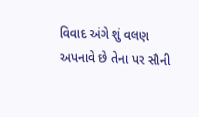વિવાદ અંગે શું વલણ અપનાવે છે તેના પર સૌની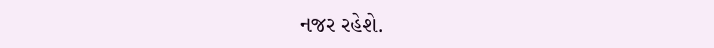નજર રહેશે.